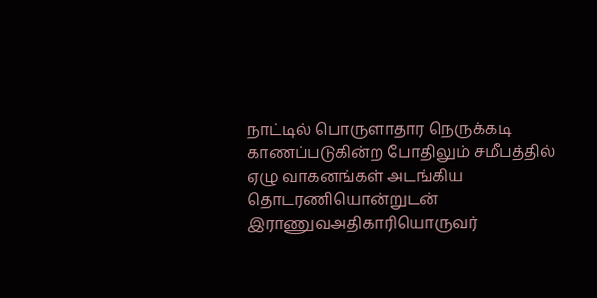நாட்டில் பொருளாதார நெருக்கடி காணப்படுகின்ற போதிலும் சமீபத்தில் ஏழு வாகனங்கள் அடங்கிய தொடரணியொன்றுடன் இராணுவஅதிகாரியொருவர்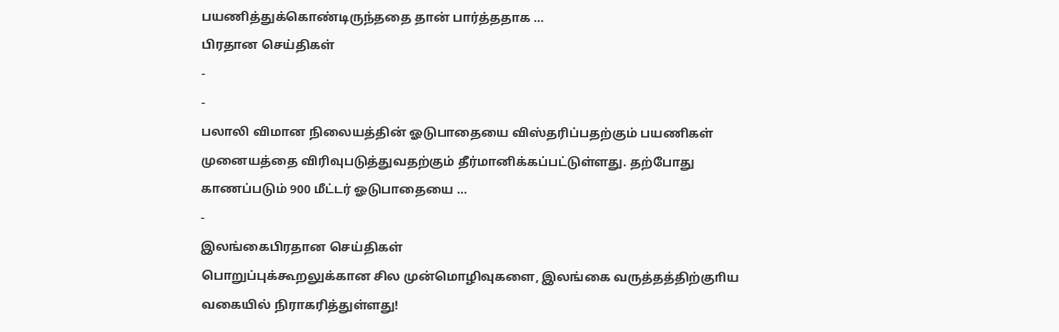பயணித்துக்கொண்டிருந்ததை தான் பார்த்ததாக …
பிரதான செய்திகள்
-
-
பலாலி விமான நிலையத்தின் ஓடுபாதையை விஸ்தரிப்பதற்கும் பயணிகள் முனையத்தை விரிவுபடுத்துவதற்கும் தீர்மானிக்கப்பட்டுள்ளது. தற்போது காணப்படும் 900 மீட்டர் ஓடுபாதையை …
-
இலங்கைபிரதான செய்திகள்
பொறுப்புக்கூறலுக்கான சில முன்மொழிவுகளை, இலங்கை வருத்தத்திற்குாிய வகையில் நிராகரித்துள்ளது!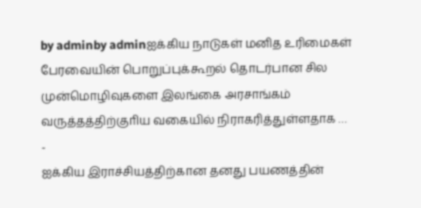by adminby adminஐக்கிய நாடுகள் மனித உரிமைகள் பேரவையின் பொறுப்புக்கூறல் தொடர்பான சில முன்மொழிவுகளை இலங்கை அரசாங்கம் வருத்தத்திற்குாிய வகையில் நிராகரித்துள்ளதாக …
-
ஐக்கிய இராச்சியத்திற்கான தனது பயணத்தின்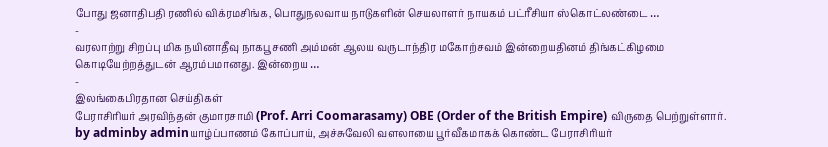போது ஜனாதிபதி ரணில் விக்ரமசிங்க, பொதுநலவாய நாடுகளின் செயலாளர் நாயகம் பட்ரீசியா ஸ்கொட்லண்டை …
-
வரலாற்று சிறப்பு மிக நயினாதீவு நாகபூசணி அம்மன் ஆலய வருடாந்திர மகோற்சவம் இன்றையதினம் திங்கட்கிழமை கொடியேற்றத்துடன் ஆரம்பமானது. இன்றைய …
-
இலங்கைபிரதான செய்திகள்
பேராசிரியர் அரவிந்தன் குமாரசாமி (Prof. Arri Coomarasamy) OBE (Order of the British Empire) விருதை பெற்றுள்ளார்.
by adminby adminயாழ்ப்பாணம் கோப்பாய், அச்சுவேலி வளலாயை பூர்வீகமாகக் கொண்ட பேராசிரியர்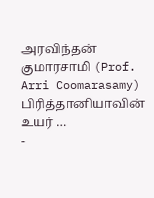அரவிந்தன் குமாரசாமி (Prof. Arri Coomarasamy) பிரித்தானியாவின் உயர் …
-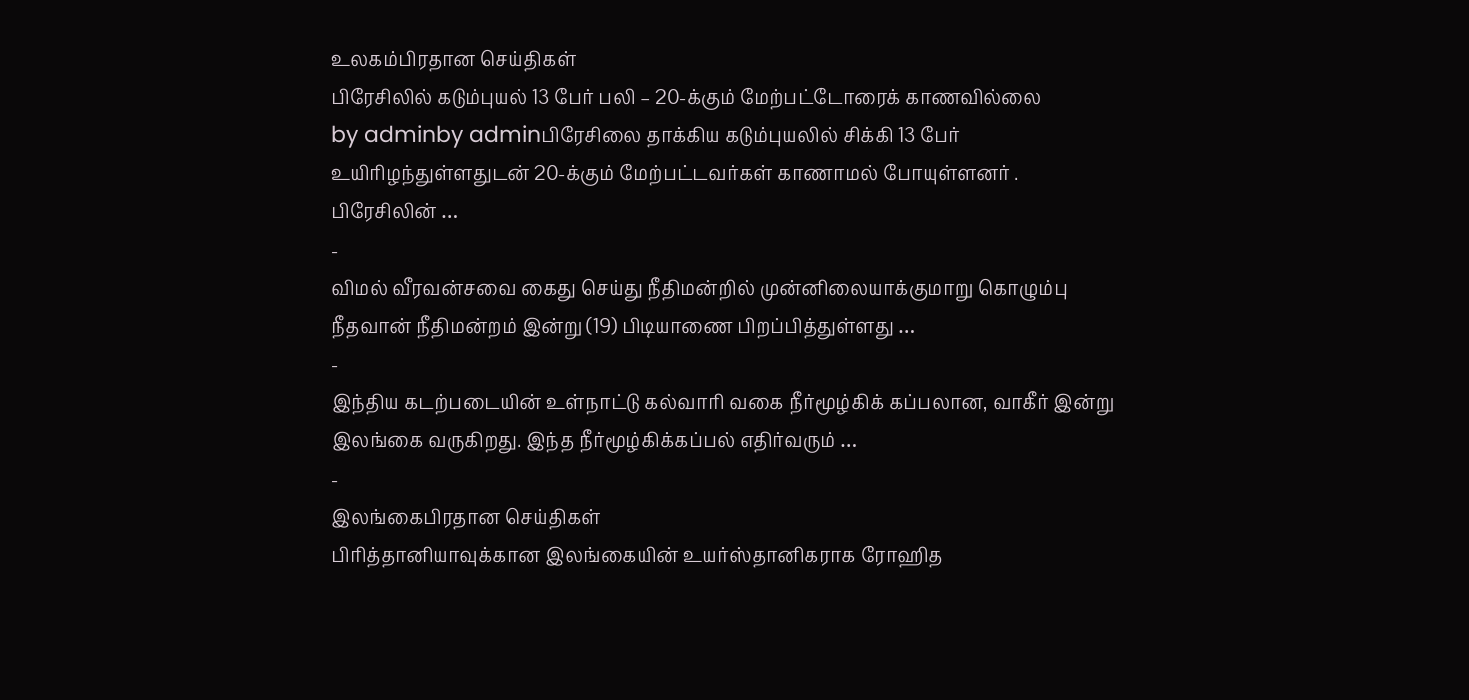உலகம்பிரதான செய்திகள்
பிரேசிலில் கடும்புயல் 13 பேர் பலி – 20-க்கும் மேற்பட்டோரைக் காணவில்லை
by adminby adminபிரேசிலை தாக்கிய கடும்புயலில் சிக்கி 13 பேர் உயிாிழந்துள்ளதுடன் 20-க்கும் மேற்பட்டவர்கள் காணாமல் போயுள்ளனர் . பிரேசிலின் …
-
விமல் வீரவன்சவை கைது செய்து நீதிமன்றில் முன்னிலையாக்குமாறு கொழும்பு நீதவான் நீதிமன்றம் இன்று (19) பிடியாணை பிறப்பித்துள்ளது …
-
இந்திய கடற்படையின் உள்நாட்டு கல்வாரி வகை நீர்மூழ்கிக் கப்பலான, வாகீர் இன்று இலங்கை வருகிறது. இந்த நீர்மூழ்கிக்கப்பல் எதிர்வரும் …
-
இலங்கைபிரதான செய்திகள்
பிரித்தானியாவுக்கான இலங்கையின் உயர்ஸ்தானிகராக ரோஹித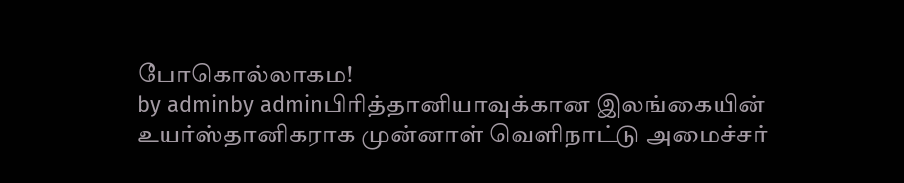போகொல்லாகம!
by adminby adminபிரித்தானியாவுக்கான இலங்கையின் உயர்ஸ்தானிகராக முன்னாள் வௌிநாட்டு அமைச்சர்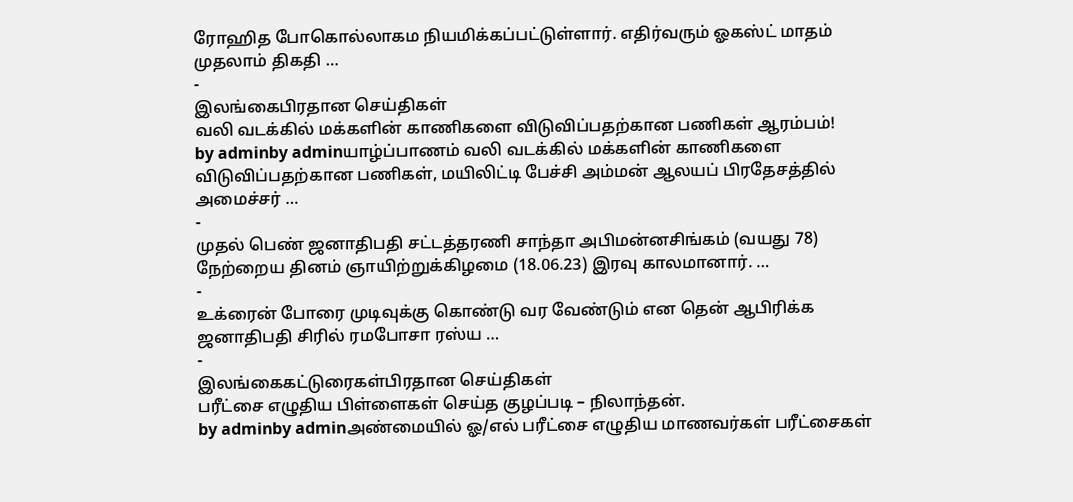ரோஹித போகொல்லாகம நியமிக்கப்பட்டுள்ளார். எதிர்வரும் ஓகஸ்ட் மாதம் முதலாம் திகதி …
-
இலங்கைபிரதான செய்திகள்
வலி வடக்கில் மக்களின் காணிகளை விடுவிப்பதற்கான பணிகள் ஆரம்பம்!
by adminby adminயாழ்ப்பாணம் வலி வடக்கில் மக்களின் காணிகளை விடுவிப்பதற்கான பணிகள், மயிலிட்டி பேச்சி அம்மன் ஆலயப் பிரதேசத்தில் அமைச்சர் …
-
முதல் பெண் ஜனாதிபதி சட்டத்தரணி சாந்தா அபிமன்னசிங்கம் (வயது 78) நேற்றைய தினம் ஞாயிற்றுக்கிழமை (18.06.23) இரவு காலமானார். …
-
உக்ரைன் போரை முடிவுக்கு கொண்டு வர வேண்டும் என தென் ஆபிரிக்க ஜனாதிபதி சிரில் ரமபோசா ரஸ்ய …
-
இலங்கைகட்டுரைகள்பிரதான செய்திகள்
பரீட்சை எழுதிய பிள்ளைகள் செய்த குழப்படி – நிலாந்தன்.
by adminby adminஅண்மையில் ஓ/எல் பரீட்சை எழுதிய மாணவர்கள் பரீட்சைகள்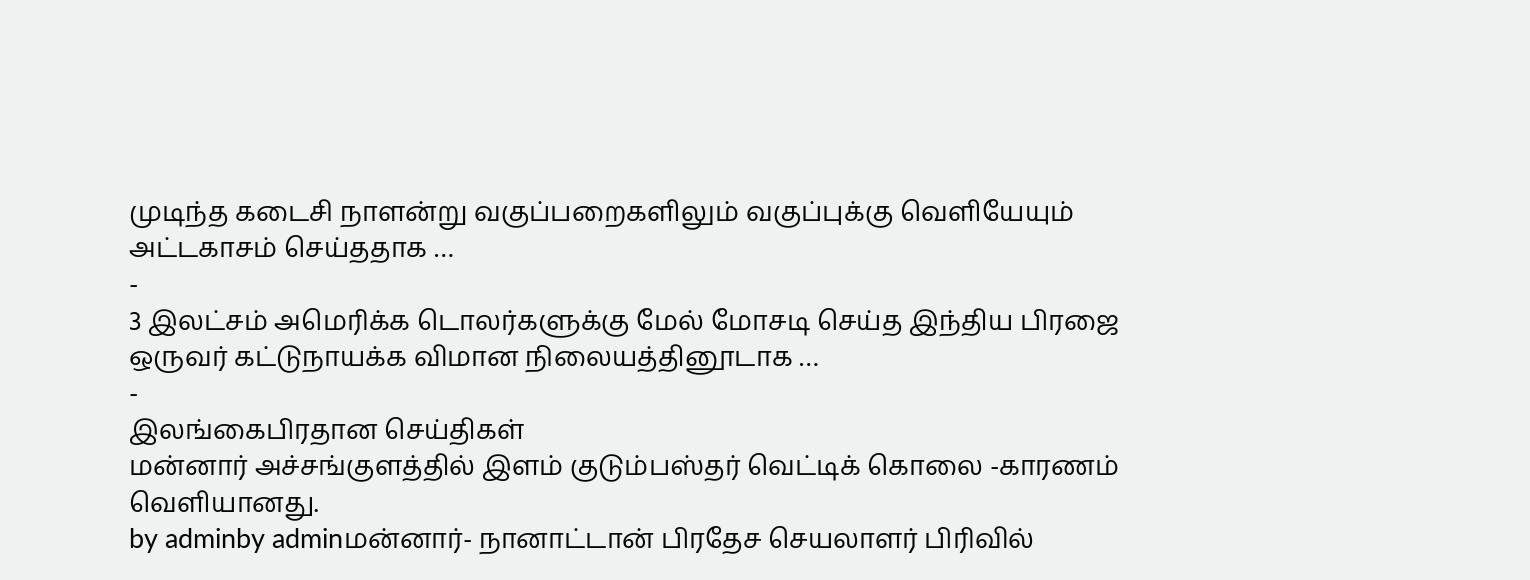முடிந்த கடைசி நாளன்று வகுப்பறைகளிலும் வகுப்புக்கு வெளியேயும் அட்டகாசம் செய்ததாக …
-
3 இலட்சம் அமெரிக்க டொலர்களுக்கு மேல் மோசடி செய்த இந்திய பிரஜை ஒருவர் கட்டுநாயக்க விமான நிலையத்தினூடாக …
-
இலங்கைபிரதான செய்திகள்
மன்னார் அச்சங்குளத்தில் இளம் குடும்பஸ்தர் வெட்டிக் கொலை -காரணம் வெளியானது.
by adminby adminமன்னார்- நானாட்டான் பிரதேச செயலாளர் பிரிவில்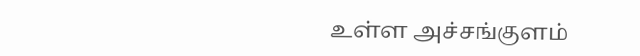உள்ள அச்சங்குளம்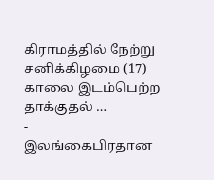கிராமத்தில் நேற்று சனிக்கிழமை (17) காலை இடம்பெற்ற தாக்குதல் …
-
இலங்கைபிரதான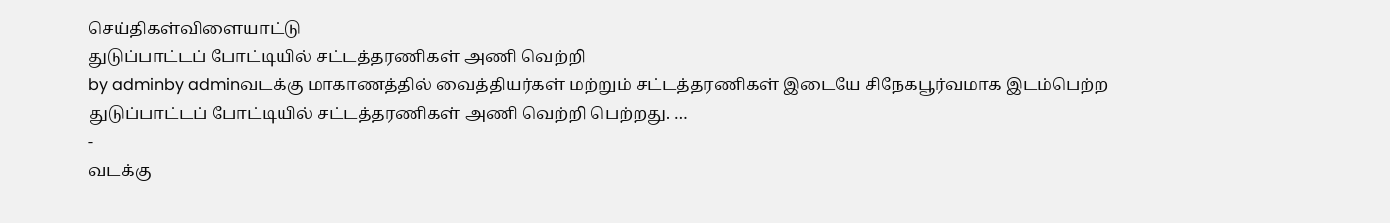செய்திகள்விளையாட்டு
துடுப்பாட்டப் போட்டியில் சட்டத்தரணிகள் அணி வெற்றி
by adminby adminவடக்கு மாகாணத்தில் வைத்தியர்கள் மற்றும் சட்டத்தரணிகள் இடையே சிநேகபூர்வமாக இடம்பெற்ற துடுப்பாட்டப் போட்டியில் சட்டத்தரணிகள் அணி வெற்றி பெற்றது. …
-
வடக்கு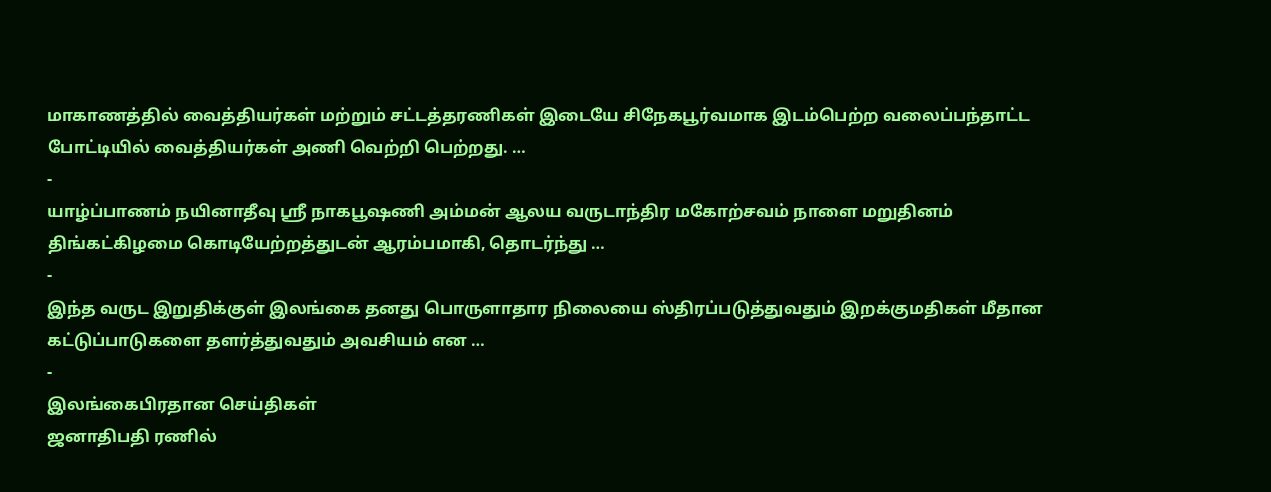மாகாணத்தில் வைத்தியர்கள் மற்றும் சட்டத்தரணிகள் இடையே சிநேகபூர்வமாக இடம்பெற்ற வலைப்பந்தாட்ட போட்டியில் வைத்தியர்கள் அணி வெற்றி பெற்றது. …
-
யாழ்ப்பாணம் நயினாதீவு ஸ்ரீ நாகபூஷணி அம்மன் ஆலய வருடாந்திர மகோற்சவம் நாளை மறுதினம் திங்கட்கிழமை கொடியேற்றத்துடன் ஆரம்பமாகி, தொடர்ந்து …
-
இந்த வருட இறுதிக்குள் இலங்கை தனது பொருளாதார நிலையை ஸ்திரப்படுத்துவதும் இறக்குமதிகள் மீதான கட்டுப்பாடுகளை தளர்த்துவதும் அவசியம் என …
-
இலங்கைபிரதான செய்திகள்
ஜனாதிபதி ரணில்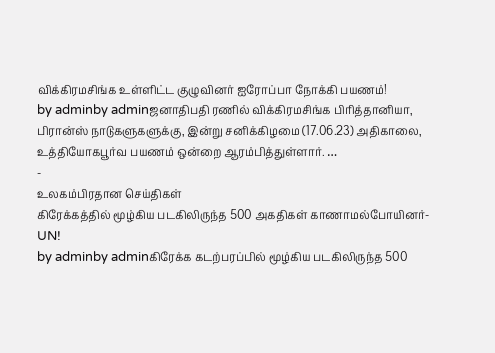விக்கிரமசிங்க உள்ளிட்ட குழுவினர் ஐரோப்பா நோக்கி பயணம்!
by adminby adminஜனாதிபதி ரணில் விக்கிரமசிங்க பிரித்தானியா, பிரான்ஸ் நாடுகளுகளுக்கு, இன்று சனிக்கிழமை (17.06.23) அதிகாலை, உத்தியோகபூர்வ பயணம் ஒன்றை ஆரம்பித்துள்ளார். …
-
உலகம்பிரதான செய்திகள்
கிரேக்கத்தில் மூழ்கிய படகிலிருந்த 500 அகதிகள் காணாமல்போயினர்- UN!
by adminby adminகிரேக்க கடற்பரப்பில் மூழ்கிய படகிலிருந்த 500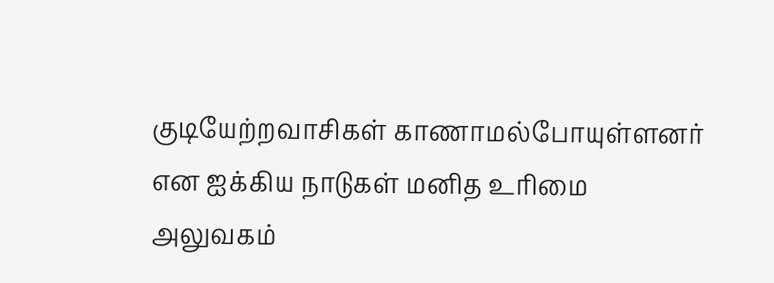குடியேற்றவாசிகள் காணாமல்போயுள்ளனர் என ஐக்கிய நாடுகள் மனித உரிமை அலுவகம்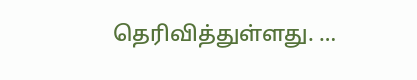தெரிவித்துள்ளது. …